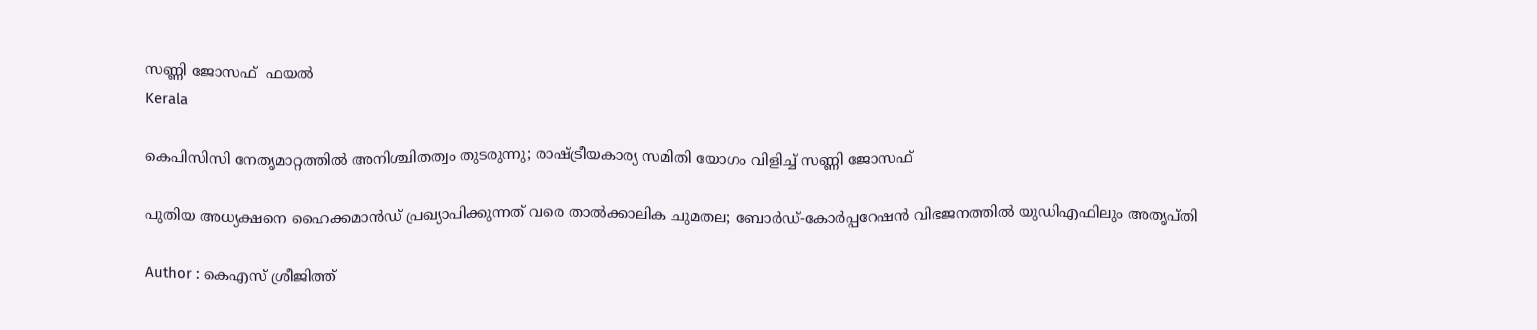സണ്ണി ജോസഫ്  ഫയൽ
Kerala

കെപിസിസി നേതൃമാറ്റത്തിൽ അനിശ്ചിതത്വം തുടരുന്നു; രാഷ്ട്രീയകാര്യ സമിതി യോഗം വിളിച്ച് സണ്ണി ജോസഫ്

പുതിയ അധ്യക്ഷനെ ഹൈക്കമാൻഡ് പ്രഖ്യാപിക്കുന്നത് വരെ താൽക്കാലിക ചുമതല; ബോർഡ്-കോർപ്പറേഷൻ വിഭജനത്തിൽ യുഡിഎഫിലും അതൃപ്തി

Author : കെഎസ് ശ്രീജിത്ത്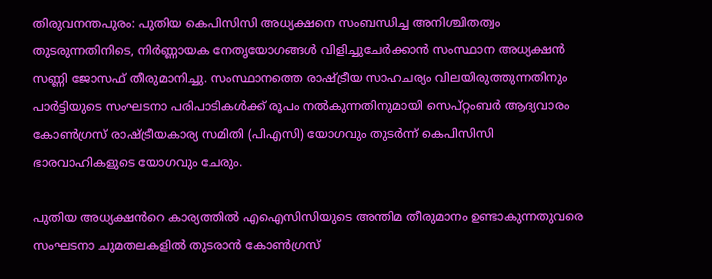തിരുവനന്തപുരം: പുതിയ കെപിസിസി അധ്യക്ഷനെ സംബന്ധിച്ച അനിശ്ചിതത്വം തുടരുന്നതിനിടെ, നിർണ്ണായക നേതൃയോഗങ്ങൾ വിളിച്ചുചേർക്കാൻ സംസ്ഥാന അധ്യക്ഷൻ സണ്ണി ജോസഫ് തീരുമാനിച്ചു. സംസ്ഥാനത്തെ രാഷ്ട്രീയ സാഹചര്യം വിലയിരുത്തുന്നതിനും പാർട്ടിയുടെ സംഘടനാ പരിപാടികൾക്ക് രൂപം നൽകുന്നതിനുമായി സെപ്റ്റംബർ ആദ്യവാരം കോൺഗ്രസ് രാഷ്ട്രീയകാര്യ സമിതി (പിഎസി) യോഗവും തുടർന്ന് കെപിസിസി ഭാരവാഹികളുടെ യോഗവും ചേരും.

പുതിയ അധ്യക്ഷൻറെ കാര്യത്തിൽ എഐസിസിയുടെ അന്തിമ തീരുമാനം ഉണ്ടാകുന്നതുവരെ സംഘടനാ ചുമതലകളിൽ തുടരാൻ കോൺഗ്രസ്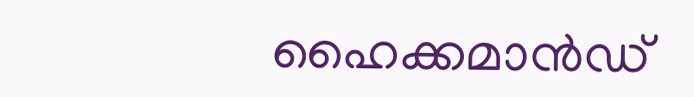ഹൈക്കമാൻഡ്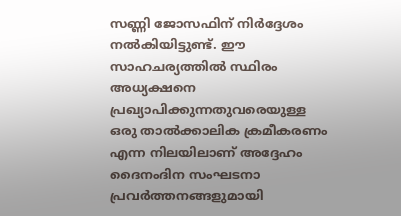സണ്ണി ജോസഫിന് നിർദ്ദേശം നൽകിയിട്ടുണ്ട്. ഈ സാഹചര്യത്തിൽ സ്ഥിരം അധ്യക്ഷനെ പ്രഖ്യാപിക്കുന്നതുവരെയുള്ള ഒരു താൽക്കാലിക ക്രമീകരണം എന്ന നിലയിലാണ് അദ്ദേഹം ദൈനംദിന സംഘടനാ പ്രവർത്തനങ്ങളുമായി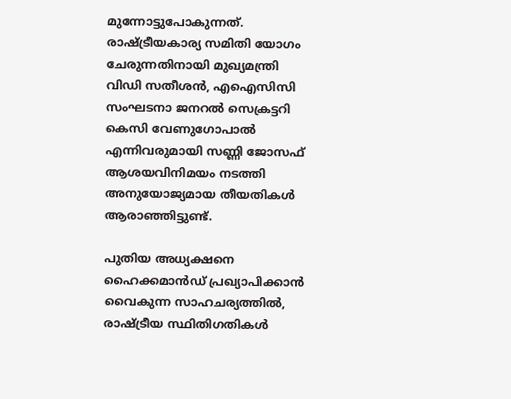മുന്നോട്ടുപോകുന്നത്. രാഷ്ട്രീയകാര്യ സമിതി യോഗം ചേരുന്നതിനായി മുഖ്യമന്ത്രി വിഡി സതീശൻ, എഐസിസി സംഘടനാ ജനറൽ സെക്രട്ടറി കെസി വേണുഗോപാൽ എന്നിവരുമായി സണ്ണി ജോസഫ് ആശയവിനിമയം നടത്തി അനുയോജ്യമായ തീയതികൾ ആരാഞ്ഞിട്ടുണ്ട്.

പുതിയ അധ്യക്ഷനെ ഹൈക്കമാൻഡ് പ്രഖ്യാപിക്കാൻ വൈകുന്ന സാഹചര്യത്തിൽ, രാഷ്ട്രീയ സ്ഥിതിഗതികൾ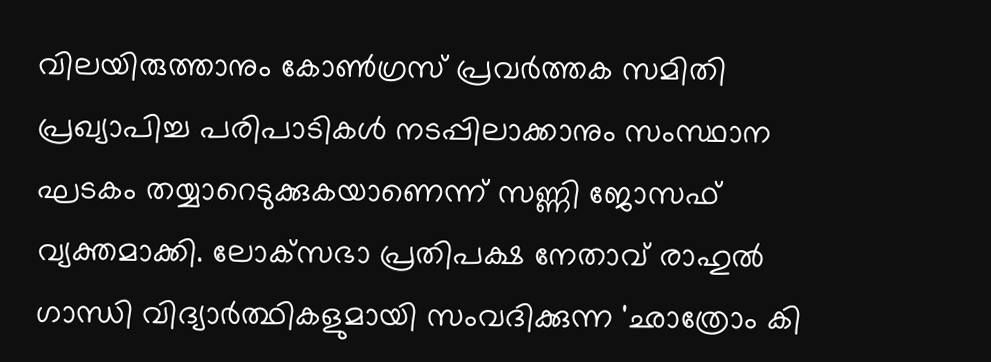വിലയിരുത്താനും കോൺഗ്രസ് പ്രവർത്തക സമിതി പ്രഖ്യാപിച്ച പരിപാടികൾ നടപ്പിലാക്കാനും സംസ്ഥാന ഘടകം തയ്യാറെടുക്കുകയാണെന്ന് സണ്ണി ജോസഫ് വ്യക്തമാക്കി. ലോക്‌സഭാ പ്രതിപക്ഷ നേതാവ് രാഹുൽ ഗാന്ധി വിദ്യാർത്ഥികളുമായി സംവദിക്കുന്ന 'ഛാത്രോം കി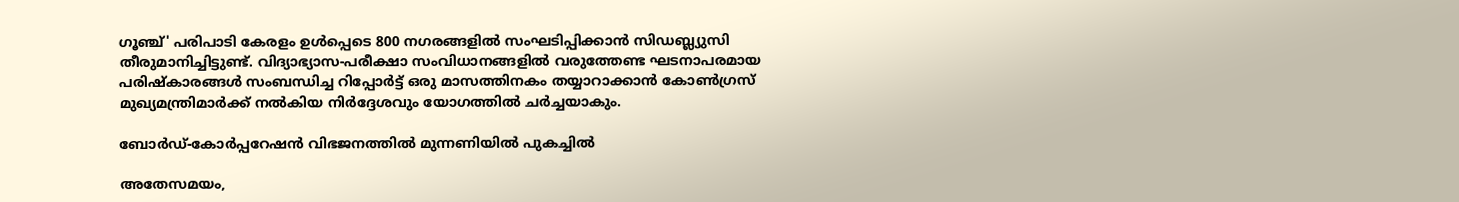ഗൂഞ്ച്' പരിപാടി കേരളം ഉൾപ്പെടെ 800 നഗരങ്ങളിൽ സംഘടിപ്പിക്കാൻ സിഡബ്ല്യുസി തീരുമാനിച്ചിട്ടുണ്ട്. വിദ്യാഭ്യാസ-പരീക്ഷാ സംവിധാനങ്ങളിൽ വരുത്തേണ്ട ഘടനാപരമായ പരിഷ്കാരങ്ങൾ സംബന്ധിച്ച റിപ്പോർട്ട് ഒരു മാസത്തിനകം തയ്യാറാക്കാൻ കോൺഗ്രസ് മുഖ്യമന്ത്രിമാർക്ക് നൽകിയ നിർദ്ദേശവും യോഗത്തിൽ ചർച്ചയാകും.

ബോർഡ്-കോർപ്പറേഷൻ വിഭജനത്തിൽ മുന്നണിയിൽ പുകച്ചിൽ

അതേസമയം,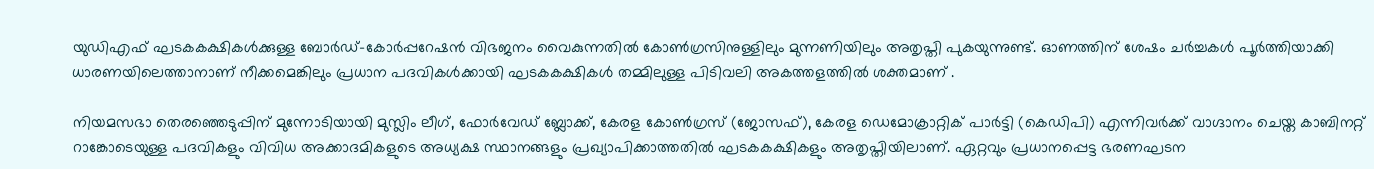യുഡിഎഫ് ഘടകകക്ഷികൾക്കുള്ള ബോർഡ്-കോർപ്പറേഷൻ വിഭജനം വൈകുന്നതിൽ കോൺഗ്രസിനുള്ളിലും മുന്നണിയിലും അതൃപ്തി പുകയുന്നുണ്ട്. ഓണത്തിന് ശേഷം ചർച്ചകൾ പൂർത്തിയാക്കി ധാരണയിലെത്താനാണ് നീക്കമെങ്കിലും പ്രധാന പദവികൾക്കായി ഘടകകക്ഷികൾ തമ്മിലുള്ള പിടിവലി അകത്തളത്തിൽ ശക്തമാണ് .

നിയമസഭാ തെരഞ്ഞെടുപ്പിന് മുന്നോടിയായി മുസ്ലിം ലീഗ്, ഫോർവേഡ് ബ്ലോക്ക്, കേരള കോൺഗ്രസ് (ജോസഫ്), കേരള ഡെമോക്രാറ്റിക് പാർട്ടി (കെഡിപി) എന്നിവർക്ക് വാഗ്ദാനം ചെയ്ത കാബിനറ്റ് റാങ്കോടെയുള്ള പദവികളും വിവിധ അക്കാദമികളുടെ അധ്യക്ഷ സ്ഥാനങ്ങളും പ്രഖ്യാപിക്കാത്തതിൽ ഘടകകക്ഷികളും അതൃപ്തിയിലാണ്. ഏറ്റവും പ്രധാനപ്പെട്ട ഭരണഘടന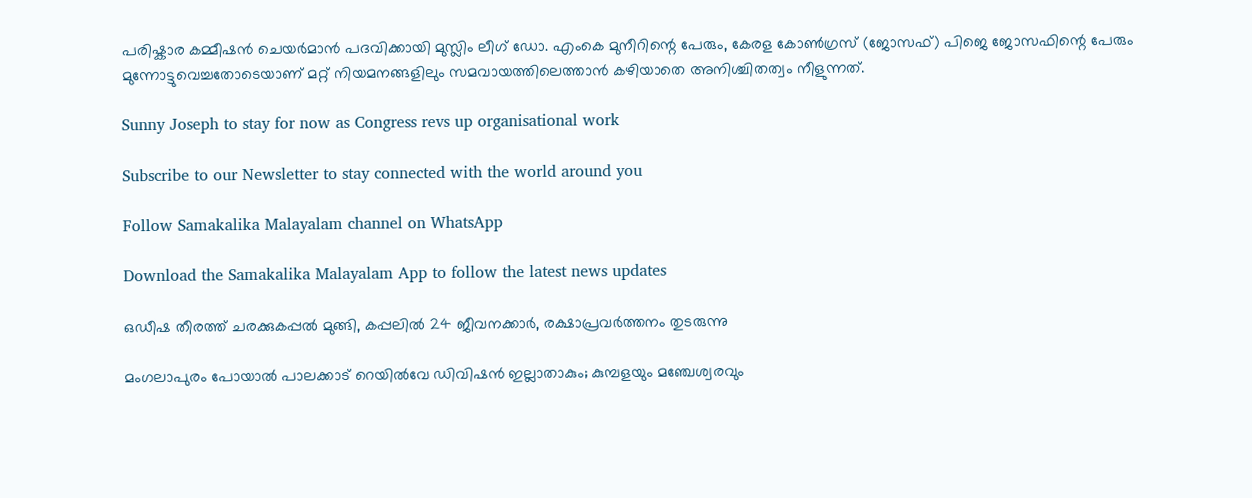പരിഷ്കാര കമ്മീഷൻ ചെയർമാൻ പദവിക്കായി മുസ്ലിം ലീഗ് ഡോ. എംകെ മുനീറിന്റെ പേരും, കേരള കോൺഗ്രസ് (ജോസഫ്) പിജെ ജോസഫിന്റെ പേരും മുന്നോട്ടുവെച്ചതോടെയാണ് മറ്റ് നിയമനങ്ങളിലും സമവായത്തിലെത്താൻ കഴിയാതെ അനിശ്ചിതത്വം നീളുന്നത്.

Sunny Joseph to stay for now as Congress revs up organisational work

Subscribe to our Newsletter to stay connected with the world around you

Follow Samakalika Malayalam channel on WhatsApp

Download the Samakalika Malayalam App to follow the latest news updates

ഒഡീഷ തീരത്ത് ചരക്കുകപ്പല്‍ മുങ്ങി, കപ്പലില്‍ 24 ജീവനക്കാര്‍, രക്ഷാപ്രവര്‍ത്തനം തുടരുന്നു

മംഗലാപുരം പോയാൽ പാലക്കാട് റെയിൽവേ ഡിവിഷൻ ഇല്ലാതാകും; കുമ്പളയും മഞ്ചേശ്വരവും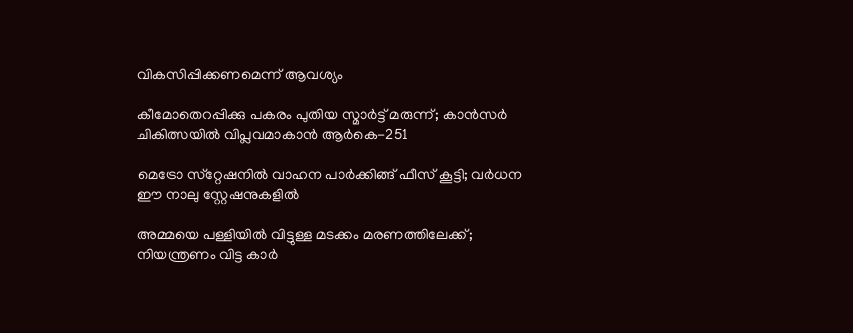വികസിപ്പിക്കണമെന്ന് ആവശ്യം

കീമോതെറപ്പിക്കു പകരം പുതിയ സ്മാര്‍ട്ട് മരുന്ന്; കാന്‍സര്‍ ചികിത്സയില്‍ വിപ്ലവമാകാന്‍ ആര്‍കെ-251

മെട്രോ സ്‌റ്റേഷനില്‍ വാഹന പാര്‍ക്കിങ്ങ് ഫീസ് കൂട്ടി; വര്‍ധന ഈ നാലു സ്റ്റേഷനുകളില്‍

അമ്മയെ പള്ളിയില്‍ വിട്ടുള്ള മടക്കം മരണത്തിലേക്ക്; നിയന്ത്രണം വിട്ട കാര്‍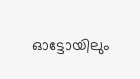ഓട്ടോയിലും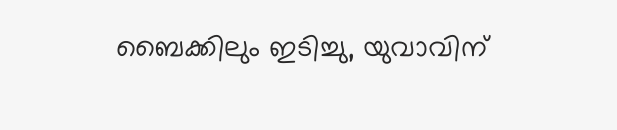ബൈക്കിലും ഇടിച്ചു, യുവാവിന്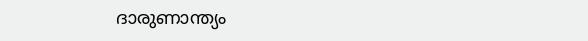ദാരുണാന്ത്യം